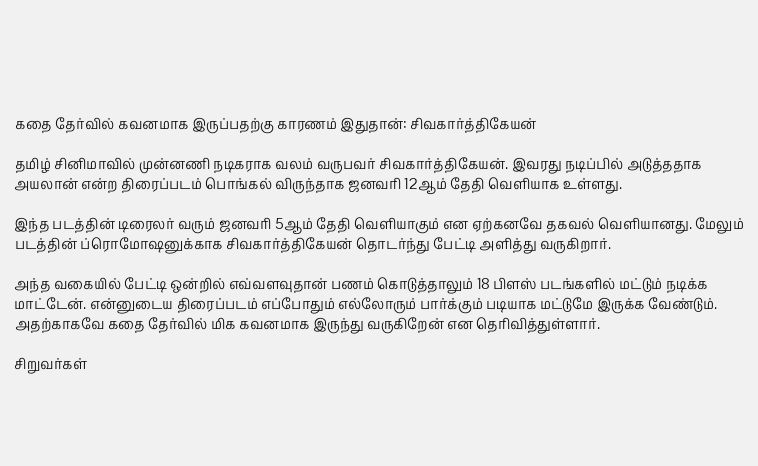கதை தேர்வில் கவனமாக இருப்பதற்கு காரணம் இதுதான்: சிவகார்த்திகேயன்

தமிழ் சினிமாவில் முன்னணி நடிகராக வலம் வருபவர் சிவகார்த்திகேயன். இவரது நடிப்பில் அடுத்ததாக அயலான் என்ற திரைப்படம் பொங்கல் விருந்தாக ஜனவரி 12ஆம் தேதி வெளியாக உள்ளது.

இந்த படத்தின் டிரைலர் வரும் ஜனவரி 5ஆம் தேதி வெளியாகும் என ஏற்கனவே தகவல் வெளியானது. மேலும் படத்தின் ப்ரொமோஷனுக்காக சிவகார்த்திகேயன் தொடர்ந்து பேட்டி அளித்து வருகிறார்.

அந்த வகையில் பேட்டி ஒன்றில் எவ்வளவுதான் பணம் கொடுத்தாலும் 18 பிளஸ் படங்களில் மட்டும் நடிக்க மாட்டேன். என்னுடைய திரைப்படம் எப்போதும் எல்லோரும் பார்க்கும் படியாக மட்டுமே இருக்க வேண்டும். அதற்காகவே கதை தேர்வில் மிக கவனமாக இருந்து வருகிறேன் என தெரிவித்துள்ளார்.

சிறுவர்கள்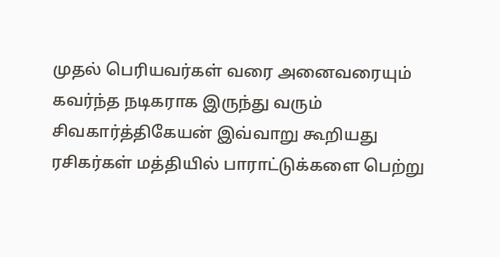முதல் பெரியவர்கள் வரை அனைவரையும் கவர்ந்த நடிகராக இருந்து வரும் சிவகார்த்திகேயன் இவ்வாறு கூறியது ரசிகர்கள் மத்தியில் பாராட்டுக்களை பெற்று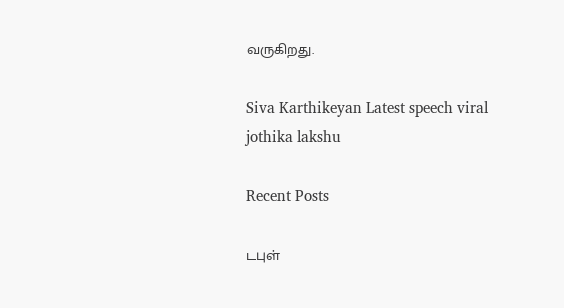வருகிறது.

Siva Karthikeyan Latest speech viral
jothika lakshu

Recent Posts

டபுள்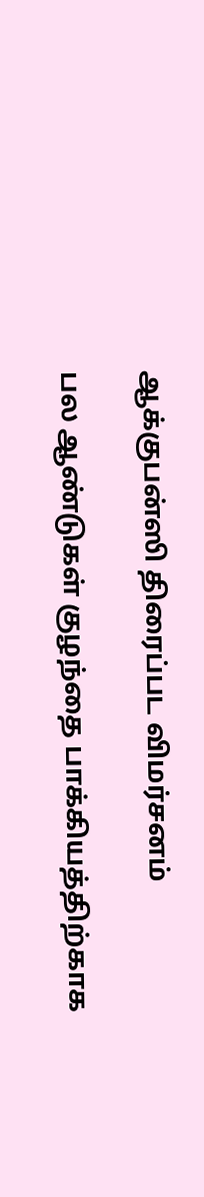ஆக்குபன்ஸி திரைப்பட விமர்சனம்

பல ஆண்டுகள் குழந்தை பாக்கியத்திற்காக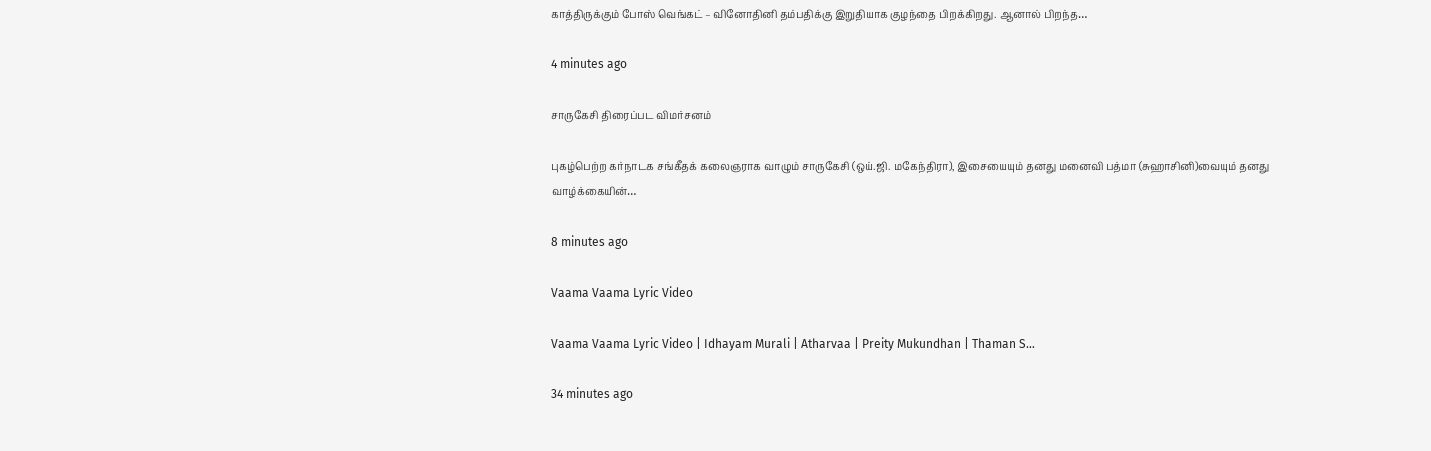காத்திருக்கும் போஸ் வெங்கட் – வினோதினி தம்பதிக்கு இறுதியாக குழந்தை பிறக்கிறது. ஆனால் பிறந்த…

4 minutes ago

சாருகேசி திரைப்பட விமர்சனம்

புகழ்பெற்ற கர்நாடக சங்கீதக் கலைஞராக வாழும் சாருகேசி (ஒய்.ஜி. மகேந்திரா), இசையையும் தனது மனைவி பத்மா (சுஹாசினி)வையும் தனது வாழ்க்கையின்…

8 minutes ago

Vaama Vaama Lyric Video

Vaama Vaama Lyric Video | Idhayam Murali | Atharvaa | Preity Mukundhan | Thaman S…

34 minutes ago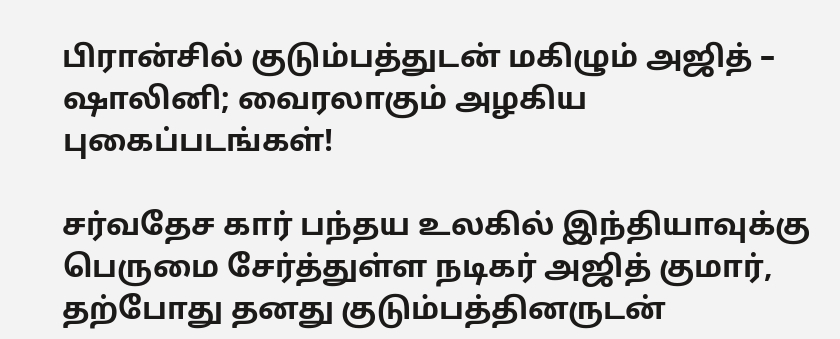பிரான்சில் குடும்பத்துடன் மகிழும் அஜித் – ஷாலினி; வைரலாகும் அழகிய புகைப்படங்கள்!

சர்வதேச கார் பந்தய உலகில் இந்தியாவுக்கு பெருமை சேர்த்துள்ள நடிகர் அஜித் குமார், தற்போது தனது குடும்பத்தினருடன்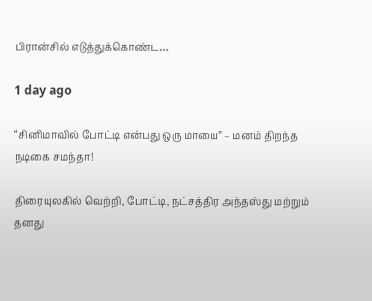பிரான்சில் எடுத்துக்கொண்ட…

1 day ago

“சினிமாவில் போட்டி என்பது ஒரு மாயை” – மனம் திறந்த நடிகை சமந்தா!

திரையுலகில் வெற்றி, போட்டி, நட்சத்திர அந்தஸ்து மற்றும் தனது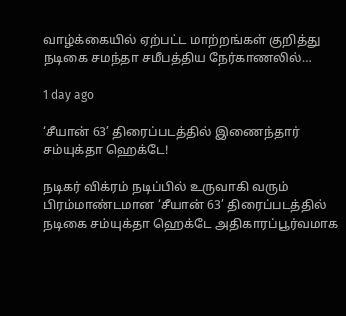வாழ்க்கையில் ஏற்பட்ட மாற்றங்கள் குறித்து நடிகை சமந்தா சமீபத்திய நேர்காணலில்…

1 day ago

‘சீயான் 63’ திரைப்படத்தில் இணைந்தார் சம்யுக்தா ஹெக்டே!

நடிகர் விக்ரம் நடிப்பில் உருவாகி வரும் பிரம்மாண்டமான ‘சீயான் 63’ திரைப்படத்தில் நடிகை சம்யுக்தா ஹெக்டே அதிகாரப்பூர்வமாக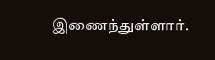இணைந்துள்ளார்.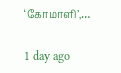‘கோமாளி’,…

1 day ago